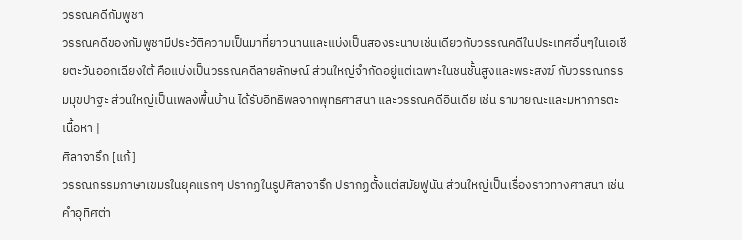วรรณคดีกัมพูชา
วรรณคดีของกัมพูชามีประวัติความเป็นมาที่ยาวนานและแบ่งเป็นสองระนาบเช่นเดียวกับวรรณคดีในประเทศอื่นๆในเอเชียตะวันออกเฉียงใต้ คือแบ่งเป็นวรรณคดีลายลักษณ์ ส่วนใหญ่จำกัดอยู่แต่เฉพาะในชนชั้นสูงและพระสงฆ์ กับวรรณกรรมมุขปาฐะ ส่วนใหญ่เป็นเพลงพื้นบ้าน ได้รับอิทธิพลจากพุทธศาสนา และวรรณคดีอินเดีย เช่น รามายณะและมหาภารตะ
เนื้อหา |
ศิลาจารึก [แก้]
วรรณกรรมภาษาเขมรในยุคแรกๆ ปรากฏในรูปศิลาจารึก ปรากฏตั้งแต่สมัยฟูนัน ส่วนใหญ่เป็นเรื่องราวทางศาสนา เช่น คำอุทิศต่า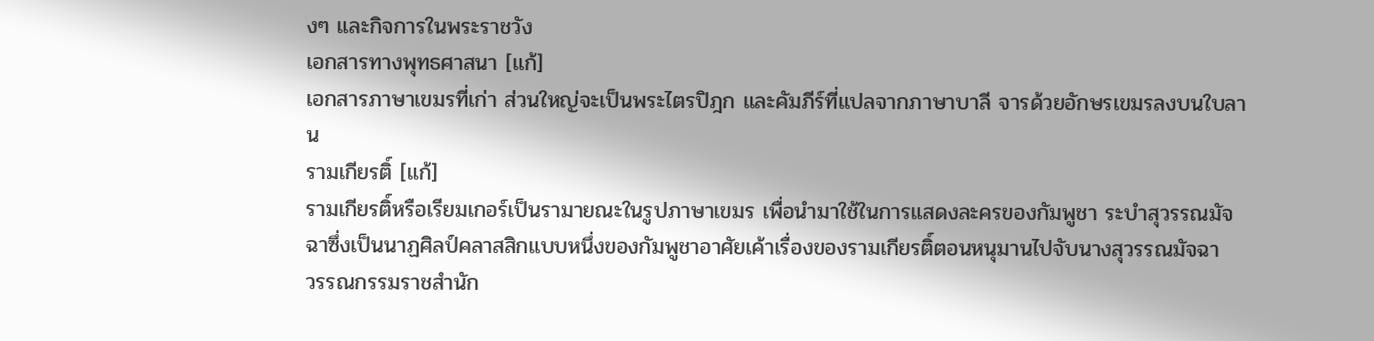งๆ และกิจการในพระราชวัง
เอกสารทางพุทธศาสนา [แก้]
เอกสารภาษาเขมรที่เก่า ส่วนใหญ่จะเป็นพระไตรปิฎก และคัมภีร์ที่แปลจากภาษาบาลี จารด้วยอักษรเขมรลงบนใบลาน
รามเกียรติ์ [แก้]
รามเกียรติ์หรือเรียมเกอร์เป็นรามายณะในรูปภาษาเขมร เพื่อนำมาใช้ในการแสดงละครของกัมพูชา ระบำสุวรรณมัจฉาซึ่งเป็นนาฏศิลป์คลาสสิกแบบหนึ่งของกัมพูชาอาศัยเค้าเรื่องของรามเกียรติ์ตอนหนุมานไปจับนางสุวรรณมัจฉา
วรรณกรรมราชสำนัก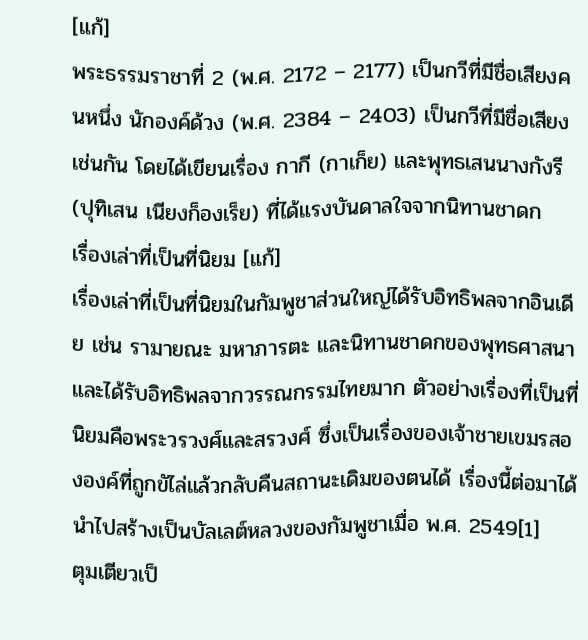[แก้]
พระธรรมราชาที่ 2 (พ.ศ. 2172 – 2177) เป็นกวีที่มีชื่อเสียงคนหนึ่ง นักองค์ด้วง (พ.ศ. 2384 – 2403) เป็นกวีที่มีชื่อเสียงเช่นกัน โดยได้เขียนเรื่อง กากี (กาเก็ย) และพุทธเสนนางกังรี (ปุทิเสน เนียงก็องเร็ย) ที่ได้แรงบันดาลใจจากนิทานชาดก
เรื่องเล่าที่เป็นที่นิยม [แก้]
เรื่องเล่าที่เป็นที่นิยมในกัมพูชาส่วนใหญ่ได้รับอิทธิพลจากอินเดีย เช่น รามายณะ มหาภารตะ และนิทานชาดกของพุทธศาสนา และได้รับอิทธิพลจากวรรณกรรมไทยมาก ตัวอย่างเรื่องที่เป็นที่นิยมคือพระวรวงศ์และสรวงศ์ ซึ่งเป็นเรื่องของเจ้าชายเขมรสององค์ที่ถูกขัไล่แล้วกลับคืนสถานะเดิมของตนได้ เรื่องนี้ต่อมาได้นำไปสร้างเป็นบัลเลต์หลวงของกัมพูชาเมื่อ พ.ศ. 2549[1]
ตุมเตียวเป็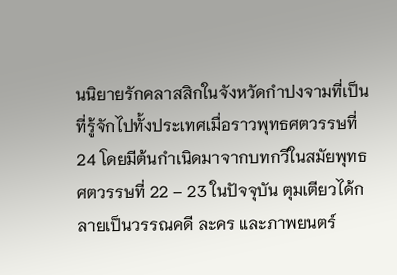นนิยายรักคลาสสิกในจังหวัดกำปงจามที่เป็นที่รู้จักไปทั้งประเทศเมื่อราวพุทธศตวรรษที่ 24 โดยมีต้นกำเนิดมาจากบทกวีในสมัยพุทธศตวรรษที่ 22 – 23 ในปัจจุบัน ตุมเตียวได้กลายเป็นวรรณคดี ละคร และภาพยนตร์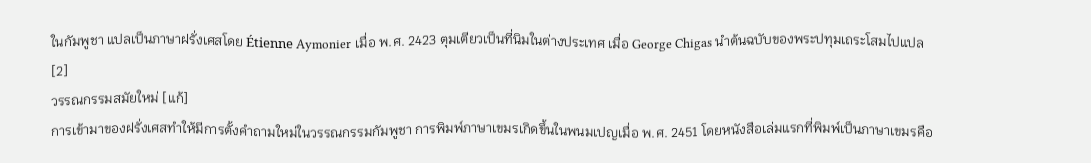ในกัมพูชา แปลเป็นภาษาฝรั่งเศสโดย Étienne Aymonier เมื่อ พ.ศ. 2423 ตุมเตียวเป็นที่นิมในต่างประเทศ เมื่อ George Chigas นำต้นฉบับของพระปทุมเถระโสมไปแปล[2]
วรรณกรรมสมัยใหม่ [แก้]
การเข้ามาของฝรั่งเศสทำให้มีการตั้งคำถามใหม่ในวรรณกรรมกัมพูชา การพิมพ์ภาษาเขมรเกิดขึ้นในพนมเปญเมื่อ พ.ศ. 2451 โดยหนังสือเล่มแรกที่พิมพ์เป็นภาษาเขมรคือ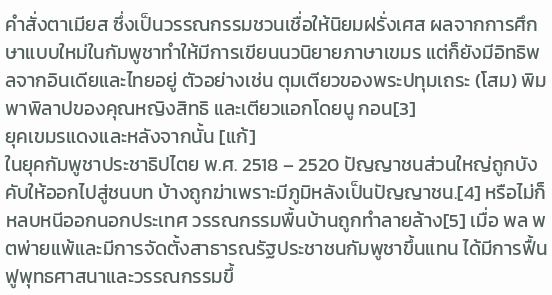คำสั่งตาเมียส ซึ่งเป็นวรรณกรรมชวนเชื่อให้นิยมฝรั่งเศส ผลจากการศึกษาแบบใหม่ในกัมพูชาทำให้มีการเขียนนวนิยายภาษาเขมร แต่ก็ยังมีอิทธิพลจากอินเดียและไทยอยู่ ตัวอย่างเช่น ตุมเตียวของพระปทุมเถระ (โสม) พิมพาพิลาปของคุณหญิงสิทธิ และเตียวแอกโดยนู กอน[3]
ยุคเขมรแดงและหลังจากนั้น [แก้]
ในยุคกัมพูชาประชาธิปไตย พ.ศ. 2518 – 2520 ปัญญาชนส่วนใหญ่ถูกบังคับให้ออกไปสู่ชนบท บ้างถูกฆ่าเพราะมีภูมิหลังเป็นปัญญาชน.[4] หรือไม่ก็หลบหนีออกนอกประเทศ วรรณกรรมพื้นบ้านถูกทำลายล้าง[5] เมื่อ พล พตพ่ายแพ้และมีการจัดตั้งสาธารณรัฐประชาชนกัมพูชาขึ้นแทน ได้มีการฟื้นฟูพุทธศาสนาและวรรณกรรมขึ้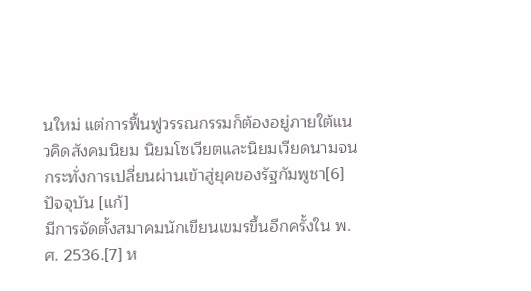นใหม่ แต่การฟื้นฟูวรรณกรรมก็ต้องอยู่ภายใต้แนวคิดสังคมนิยม นิยมโซเวียตและนิยมเวียดนามจนกระทั่งการเปลี่ยนผ่านเข้าสู่ยุคของรัฐกัมพูชา[6]
ปัจจุบัน [แก้]
มีการจัดตั้งสมาคมนักเขียนเขมรขึ้นอีกครั้งใน พ.ศ. 2536.[7] ห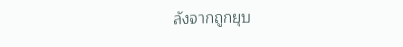ลังจากถูกยุบ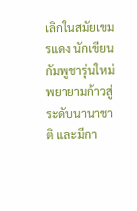เลิกในสมัยเขมรแดง นักเขียนกัมพูชารุ่นใหม่พยายามก้าวสู่ระดับนานาชาติ และมีกา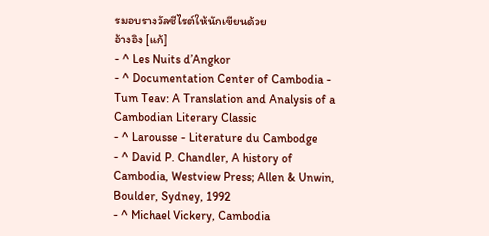รมอบรางวัลซีไรต์ให้นักเขียนด้วย
อ้างอิง [แก้]
- ^ Les Nuits d’Angkor
- ^ Documentation Center of Cambodia - Tum Teav: A Translation and Analysis of a Cambodian Literary Classic
- ^ Larousse - Literature du Cambodge
- ^ David P. Chandler, A history of Cambodia, Westview Press; Allen & Unwin, Boulder, Sydney, 1992
- ^ Michael Vickery, Cambodia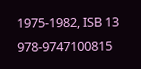1975-1982, ISB 13 978-9747100815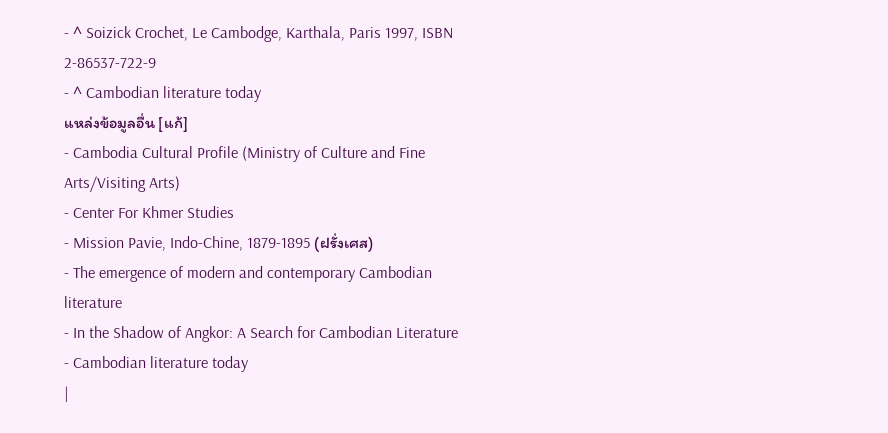- ^ Soizick Crochet, Le Cambodge, Karthala, Paris 1997, ISBN 2-86537-722-9
- ^ Cambodian literature today
แหล่งข้อมูลอื่น [แก้]
- Cambodia Cultural Profile (Ministry of Culture and Fine Arts/Visiting Arts)
- Center For Khmer Studies
- Mission Pavie, Indo-Chine, 1879-1895 (ฝรั่งเศส)
- The emergence of modern and contemporary Cambodian literature
- In the Shadow of Angkor: A Search for Cambodian Literature
- Cambodian literature today
|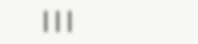|||